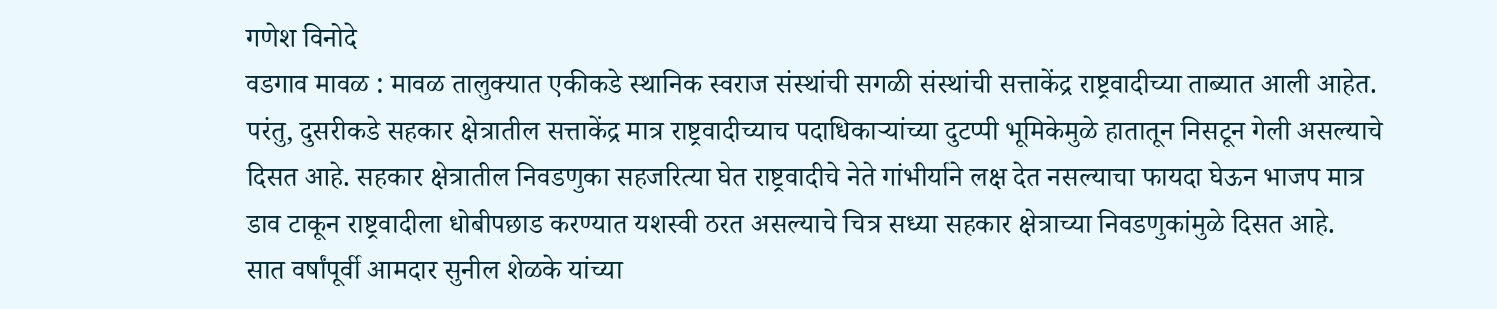गणेश विनोदे
वडगाव मावळ : मावळ तालुक्यात एकीकडे स्थानिक स्वराज संस्थांची सगळी संस्थांची सत्ताकेंद्र राष्ट्रवादीच्या ताब्यात आली आहेत. परंतु, दुसरीकडे सहकार क्षेत्रातील सत्ताकेंद्र मात्र राष्ट्रवादीच्याच पदाधिकाऱ्यांच्या दुटप्पी भूमिकेमुळे हातातून निसटून गेली असल्याचे दिसत आहे. सहकार क्षेत्रातील निवडणुका सहजरित्या घेत राष्ट्रवादीचे नेते गांभीर्याने लक्ष देत नसल्याचा फायदा घेऊन भाजप मात्र डाव टाकून राष्ट्रवादीला धोबीपछाड करण्यात यशस्वी ठरत असल्याचे चित्र सध्या सहकार क्षेत्राच्या निवडणुकांमुळे दिसत आहे.
सात वर्षांपूर्वी आमदार सुनील शेळके यांच्या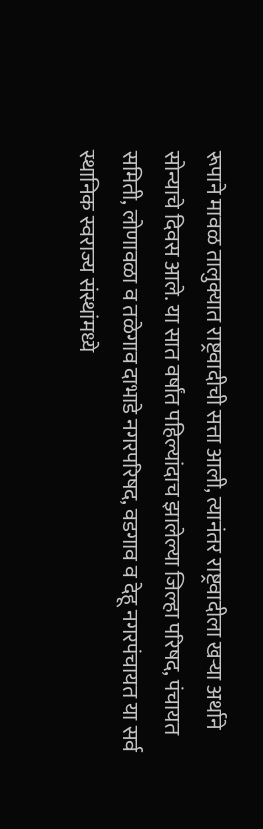रूपाने मावळ तालुक्यात राष्ट्रवादीची सत्ता आली, त्यानंतर राष्ट्रवादीला खऱ्या अर्थाने सोन्याचे दिवस आले. या सात वर्षांत पहिल्यांदाच झालेल्या जिल्हा परिषद, पंचायत समिती, लोणावळा व तळेगाव दाभाडे नगरपरिषद, वडगाव व देहू नगरपंचायत या सर्व स्थानिक स्वराज्य संस्थांमध्ये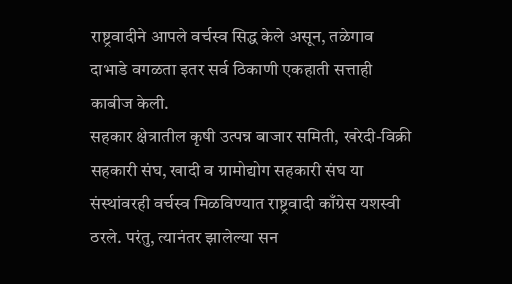राष्ट्रवादीने आपले वर्चस्व सिद्ध केले असून, तळेगाव दाभाडे वगळता इतर सर्व ठिकाणी एकहाती सत्ताही काबीज केली.
सहकार क्षेत्रातील कृषी उत्पन्न बाजार समिती, खरेदी-विक्री सहकारी संघ, खादी व ग्रामोद्योग सहकारी संघ या संस्थांवरही वर्चस्व मिळविण्यात राष्ट्रवादी काँग्रेस यशस्वी ठरले. परंतु, त्यानंतर झालेल्या सन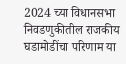2024 च्या विधानसभा निवडणुकीतील राजकीय घडामोडींचा परिणाम या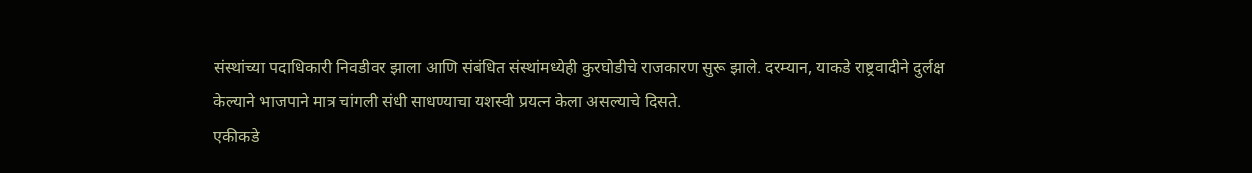संस्थांच्या पदाधिकारी निवडीवर झाला आणि संबंधित संस्थांमध्येही कुरघोडीचे राजकारण सुरू झाले. दरम्यान, याकडे राष्ट्रवादीने दुर्लक्ष केल्याने भाजपाने मात्र चांगली संधी साधण्याचा यशस्वी प्रयत्न केला असल्याचे दिसते.
एकीकडे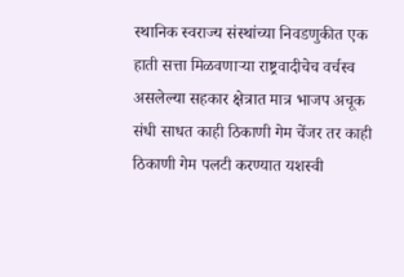स्थानिक स्वराज्य संस्थांच्या निवडणुकीत एक हाती सत्ता मिळवणाऱ्या राष्ट्रवादीचेच वर्चस्व असलेल्या सहकार क्षेत्रात मात्र भाजप अचूक संधी साधत काही ठिकाणी गेम चेंजर तर काही ठिकाणी गेम पलटी करण्यात यशस्वी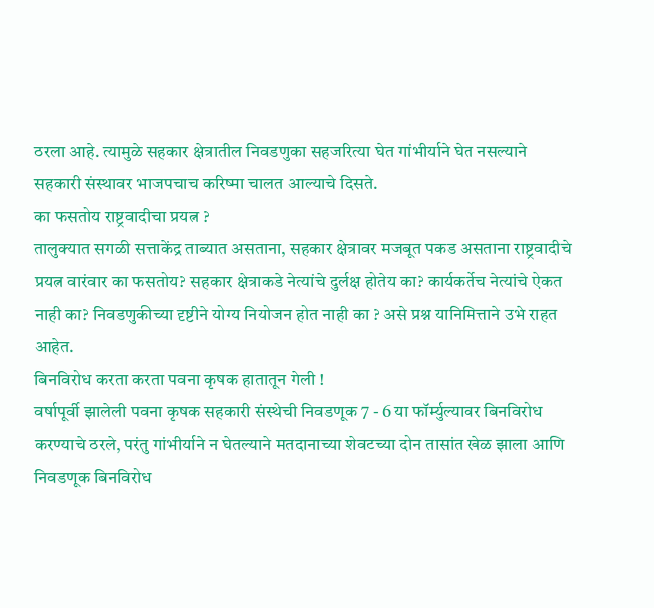ठरला आहे. त्यामुळे सहकार क्षेत्रातील निवडणुका सहजरित्या घेत गांभीर्याने घेत नसल्याने सहकारी संस्थावर भाजपचाच करिष्मा चालत आल्याचे दिसते.
का फसतोय राष्ट्रवादीचा प्रयत्न ?
तालुक्यात सगळी सत्ताकेंद्र ताब्यात असताना, सहकार क्षेत्रावर मजबूत पकड असताना राष्ट्रवादीचे प्रयत्न वारंवार का फसतोय? सहकार क्षेत्राकडे नेत्यांचे दुर्लक्ष होतेय का? कार्यकर्तेच नेत्यांचे ऐकत नाही का? निवडणुकीच्या दृष्टीने योग्य नियोजन होत नाही का ? असे प्रश्न यानिमित्ताने उभे राहत आहेत.
बिनविरोध करता करता पवना कृषक हातातून गेली !
वर्षापूर्वी झालेली पवना कृषक सहकारी संस्थेची निवडणूक 7 - 6 या फॉर्म्युल्यावर बिनविरोध करण्याचे ठरले, परंतु गांभीर्याने न घेतल्याने मतदानाच्या शेवटच्या दोन तासांत खेळ झाला आणि निवडणूक बिनविरोध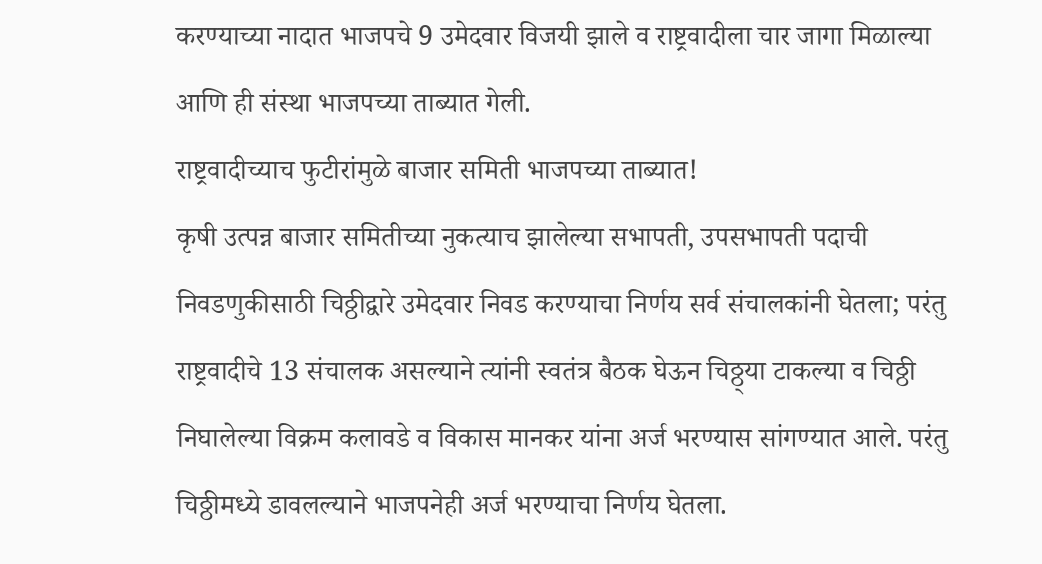करण्याच्या नादात भाजपचे 9 उमेदवार विजयी झाले व राष्ट्रवादीला चार जागा मिळाल्या आणि ही संस्था भाजपच्या ताब्यात गेली.
राष्ट्रवादीच्याच फुटीरांमुळे बाजार समिती भाजपच्या ताब्यात!
कृषी उत्पन्न बाजार समितीच्या नुकत्याच झालेल्या सभापती, उपसभापती पदाची निवडणुकीसाठी चिठ्ठीद्वारे उमेदवार निवड करण्याचा निर्णय सर्व संचालकांनी घेतला; परंतु राष्ट्रवादीचे 13 संचालक असल्याने त्यांनी स्वतंत्र बैठक घेऊन चिठ्ठ्या टाकल्या व चिठ्ठी निघालेल्या विक्रम कलावडे व विकास मानकर यांना अर्ज भरण्यास सांगण्यात आले. परंतु चिठ्ठीमध्ये डावलल्याने भाजपनेही अर्ज भरण्याचा निर्णय घेतला.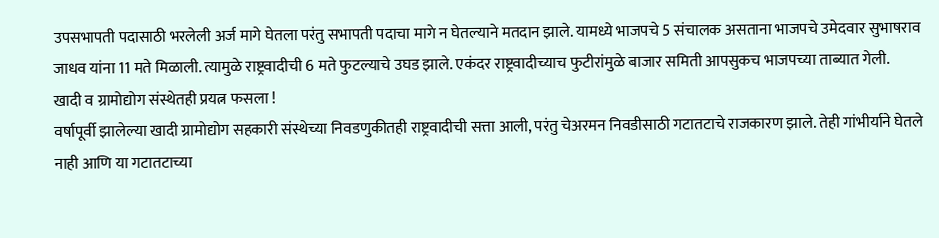उपसभापती पदासाठी भरलेली अर्ज मागे घेतला परंतु सभापती पदाचा मागे न घेतल्याने मतदान झाले. यामध्ये भाजपचे 5 संचालक असताना भाजपचे उमेदवार सुभाषराव जाधव यांना 11 मते मिळाली. त्यामुळे राष्ट्रवादीची 6 मते फुटल्याचे उघड झाले. एकंदर राष्ट्रवादीच्याच फुटीरांमुळे बाजार समिती आपसुकच भाजपच्या ताब्यात गेली.
खादी व ग्रामोद्योग संस्थेतही प्रयत्न फसला !
वर्षापूर्वी झालेल्या खादी ग्रामोद्योग सहकारी संस्थेच्या निवडणुकीतही राष्ट्रवादीची सत्ता आली, परंतु चेअरमन निवडीसाठी गटातटाचे राजकारण झाले. तेही गांभीर्याने घेतले नाही आणि या गटातटाच्या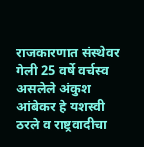राजकारणात संस्थेवर गेली 25 वर्षे वर्चस्व असलेले अंकुश आंबेकर हे यशस्वी ठरले व राष्ट्रवादीचा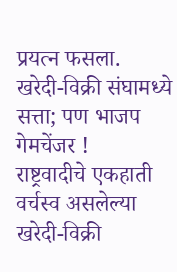प्रयत्न फसला.
खरेदी-विक्री संघामध्ये सत्ता; पण भाजप गेमचेंजर !
राष्ट्रवादीचे एकहाती वर्चस्व असलेल्या खरेदी-विक्री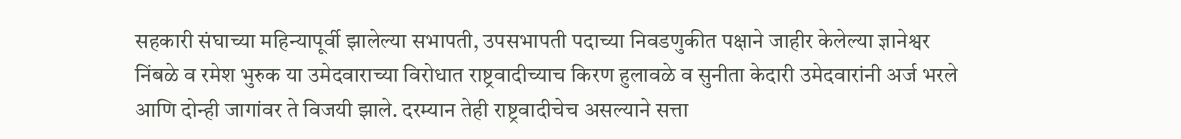सहकारी संघाच्या महिन्यापूर्वी झालेल्या सभापती, उपसभापती पदाच्या निवडणुकीत पक्षाने जाहीर केलेल्या ज्ञानेश्वर निंबळे व रमेश भुरुक या उमेदवाराच्या विरोधात राष्ट्रवादीच्याच किरण हुलावळे व सुनीता केदारी उमेदवारांनी अर्ज भरले आणि दोन्ही जागांवर ते विजयी झाले. दरम्यान तेही राष्ट्रवादीचेच असल्याने सत्ता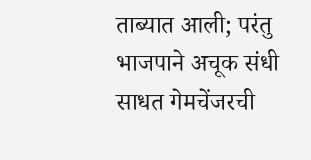ताब्यात आली; परंतु भाजपाने अचूक संधी साधत गेमचेंजरची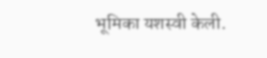भूमिका यशस्वी केली.